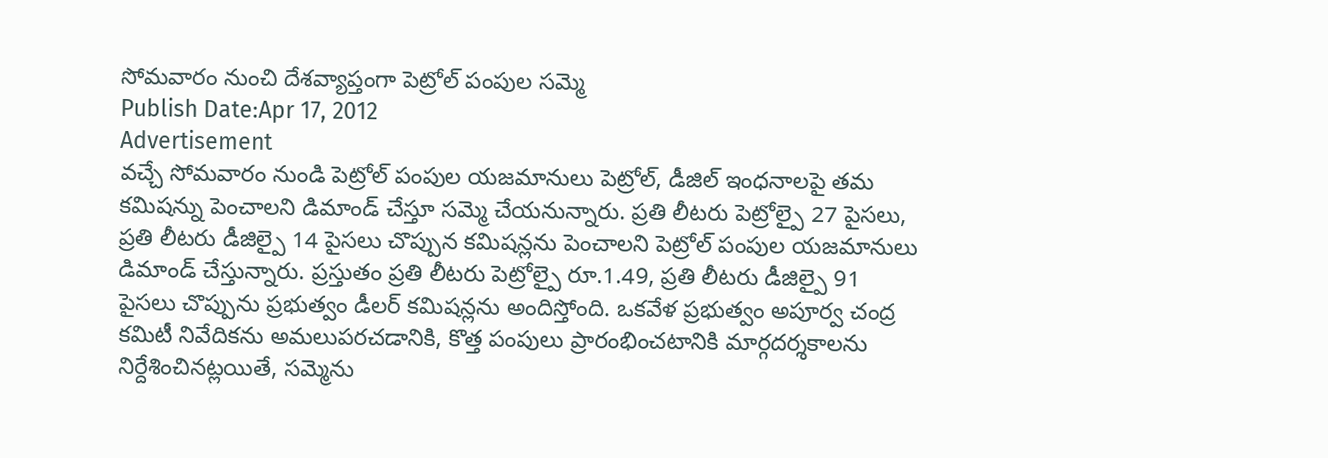సోమవారం నుంచి దేశవ్యాప్తంగా పెట్రోల్ పంపుల సమ్మె
Publish Date:Apr 17, 2012
Advertisement
వచ్చే సోమవారం నుండి పెట్రోల్ పంపుల యజమానులు పెట్రోల్, డీజిల్ ఇంధనాలపై తమ కమిషన్ను పెంచాలని డిమాండ్ చేస్తూ సమ్మె చేయనున్నారు. ప్రతి లీటరు పెట్రోల్పై 27 పైసలు, ప్రతి లీటరు డీజిల్పై 14 పైసలు చొప్పున కమిషన్లను పెంచాలని పెట్రోల్ పంపుల యజమానులు డిమాండ్ చేస్తున్నారు. ప్రస్తుతం ప్రతి లీటరు పెట్రోల్పై రూ.1.49, ప్రతి లీటరు డీజిల్పై 91 పైసలు చొప్పును ప్రభుత్వం డీలర్ కమిషన్లను అందిస్తోంది. ఒకవేళ ప్రభుత్వం అపూర్వ చంద్ర కమిటీ నివేదికను అమలుపరచడానికి, కొత్త పంపులు ప్రారంభించటానికి మార్గదర్శకాలను నిర్దేశించినట్లయితే, సమ్మెను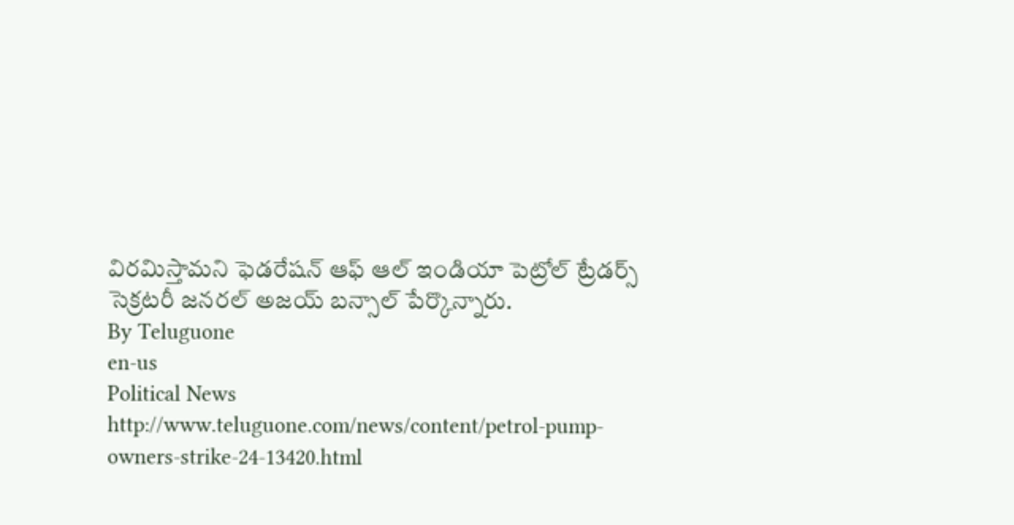విరమిస్తామని ఫెడరేషన్ ఆఫ్ ఆల్ ఇండియా పెట్రోల్ ట్రేడర్స్ సెక్రటరీ జనరల్ అజయ్ బన్సాల్ పేర్కొన్నారు.
By Teluguone
en-us
Political News
http://www.teluguone.com/news/content/petrol-pump-owners-strike-24-13420.html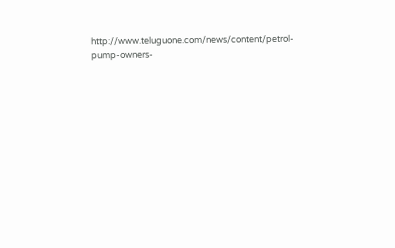http://www.teluguone.com/news/content/petrol-pump-owners-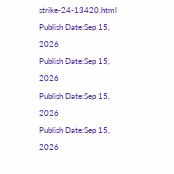strike-24-13420.html
Publish Date:Sep 15, 2026
Publish Date:Sep 15, 2026
Publish Date:Sep 15, 2026
Publish Date:Sep 15, 2026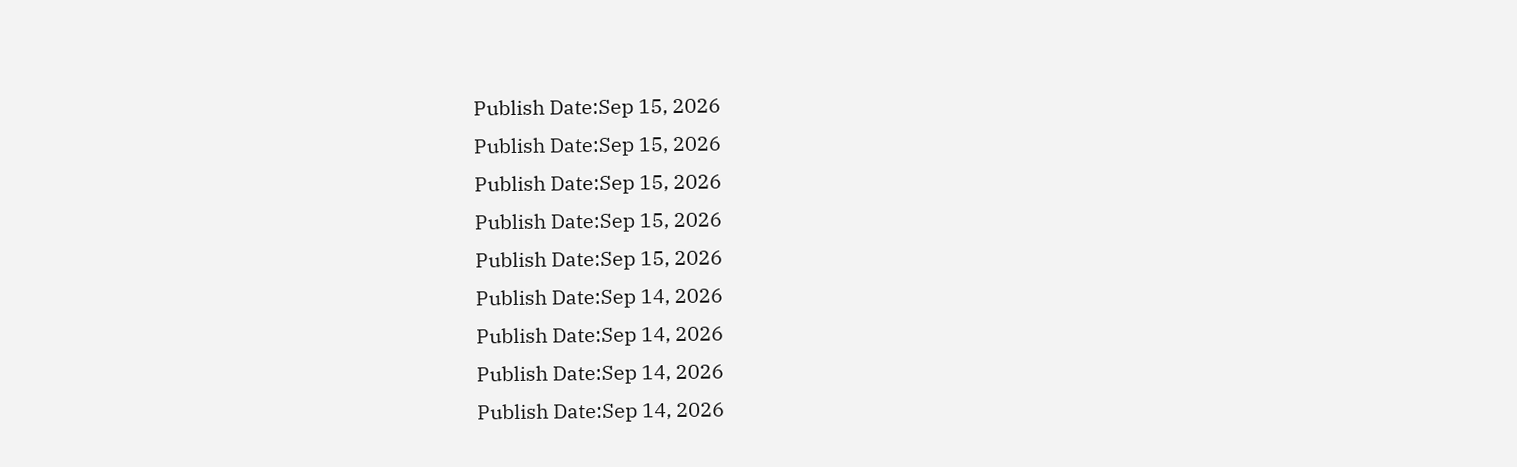Publish Date:Sep 15, 2026
Publish Date:Sep 15, 2026
Publish Date:Sep 15, 2026
Publish Date:Sep 15, 2026
Publish Date:Sep 15, 2026
Publish Date:Sep 14, 2026
Publish Date:Sep 14, 2026
Publish Date:Sep 14, 2026
Publish Date:Sep 14, 2026